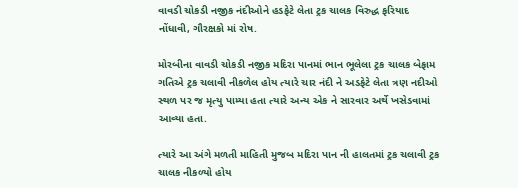વાવડી ચોકડી નજીક નંદીઓને હડફેટે લેતા ટ્રક ચાલક વિરુદ્ધ ફરિયાદ નોંધાવી, ગૌરક્ષકો માં રોષ.

મોરબીના વાવડી ચોકડી નજીક મદિરા પાનમાં ભાન ભૂલેલા ટ્રક ચાલક બેફામ ગતિએ ટ્રક ચલાવી નીકળેલ હોય ત્યારે ચાર નંદી ને અડફેટે લેતા ત્રણ નદીઓ સ્થળ પર જ મૃત્યુ પામ્યા હતા ત્યારે અન્ય એક ને સારવાર અર્થે ખસેડવામાં આવ્યા હતા.

ત્યારે આ અંગે મળતી માહિતી મુજબ મદિરા પાન ની હાલતમાં ટ્રક ચલાવી ટ્રક ચાલક નીકળ્યો હોય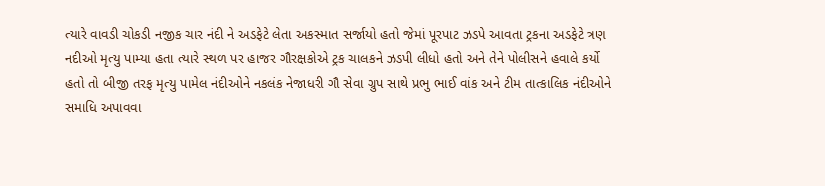ત્યારે વાવડી ચોકડી નજીક ચાર નંદી ને અડફેટે લેતા અકસ્માત સર્જાયો હતો જેમાં પૂરપાટ ઝડપે આવતા ટ્રકના અડફેટે ત્રણ નદીઓ મૃત્યુ પામ્યા હતા ત્યારે સ્થળ પર હાજર ગૌરક્ષકોએ ટ્રક ચાલકને ઝડપી લીધો હતો અને તેને પોલીસને હવાલે કર્યો હતો તો બીજી તરફ મૃત્યુ પામેલ નંદીઓને નકલંક નેજાધરી ગૌ સેવા ગ્રુપ સાથે પ્રભુ ભાઈ વાંક અને ટીમ તાત્કાલિક નંદીઓને સમાધિ અપાવવા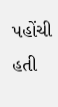પહોંચી હતી